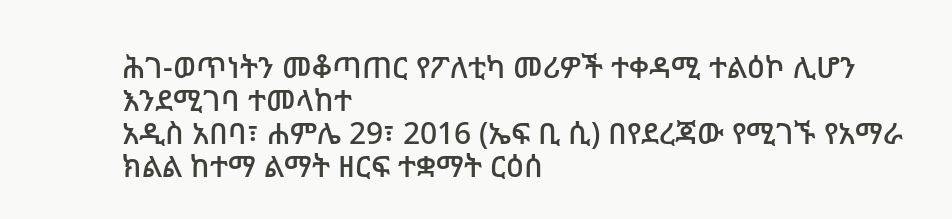ሕገ-ወጥነትን መቆጣጠር የፖለቲካ መሪዎች ተቀዳሚ ተልዕኮ ሊሆን እንደሚገባ ተመላከተ
አዲስ አበባ፣ ሐምሌ 29፣ 2016 (ኤፍ ቢ ሲ) በየደረጃው የሚገኙ የአማራ ክልል ከተማ ልማት ዘርፍ ተቋማት ርዕሰ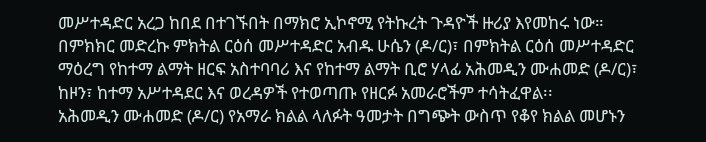መሥተዳድር አረጋ ከበደ በተገኙበት በማክሮ ኢኮኖሚ የትኩረት ጉዳዮች ዙሪያ እየመከሩ ነው።
በምክክር መድረኩ ምክትል ርዕሰ መሥተዳድር አብዱ ሁሴን (ዶ/ር)፣ በምክትል ርዕሰ መሥተዳድር ማዕረግ የከተማ ልማት ዘርፍ አስተባባሪ እና የከተማ ልማት ቢሮ ሃላፊ አሕመዲን ሙሐመድ (ዶ/ር)፣ ከዞን፣ ከተማ አሥተዳደር እና ወረዳዎች የተወጣጡ የዘርፉ አመራሮችም ተሳትፈዋል፡፡
አሕመዲን ሙሐመድ (ዶ/ር) የአማራ ክልል ላለፉት ዓመታት በግጭት ውስጥ የቆየ ክልል መሆኑን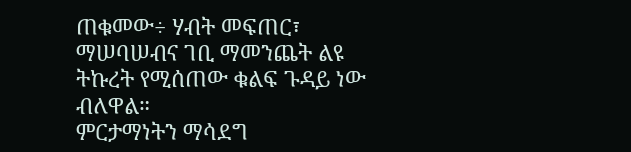ጠቁመው÷ ሃብት መፍጠር፣ ማሠባሠብና ገቢ ማመንጨት ልዩ ትኩረት የሚሰጠው ቁልፍ ጉዳይ ነው ብለዋል።
ምርታማነትን ማሳደግ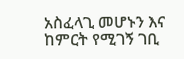አስፈላጊ መሆኑን እና ከምርት የሚገኝ ገቢ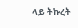ላይ ትኩረት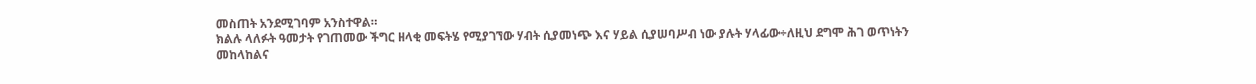መስጠት አንደሚገባም አንስተዋል።
ክልሉ ላለፉት ዓመታት የገጠመው ችግር ዘላቂ መፍትሄ የሚያገኘው ሃብት ሲያመነጭ እና ሃይል ሲያሠባሥብ ነው ያሉት ሃላፊው÷ለዚህ ደግሞ ሕገ ወጥነትን መከላከልና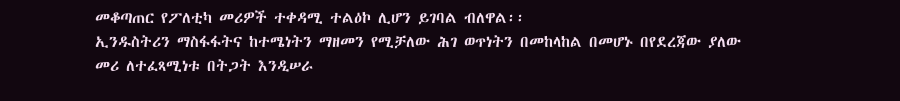መቆጣጠር የፖለቲካ መሪዎች ተቀዳሚ ተልዕኮ ሊሆን ይገባል ብለዋል፡፡
ኢንዱስትሪን ማስፋፋትና ከተሜነትን ማዘመን የሚቻለው ሕገ ወጥነትን በመከላከል በመሆኑ በየደረጃው ያለው መሪ ለተፈጻሚነቱ በትጋት እንዲሠራ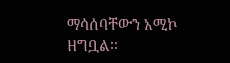ማሳሰባቸውን አሚኮ ዘግቧል፡፡